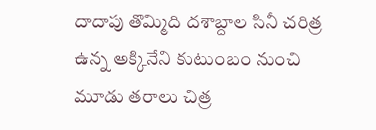దాదాపు తొమ్మిది దశాబ్దాల సినీ చరిత్ర ఉన్న అక్కినేని కుటుంబం నుంచి మూడు తరాలు చిత్ర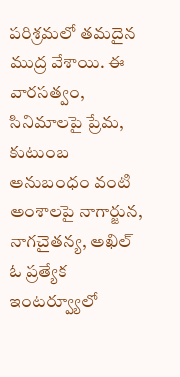పరిశ్రమలో తమదైన ముద్ర వేశాయి. ఈ వారసత్వం, సినిమాలపై ప్రేమ, కుటుంబ అనుబంధం వంటి అంశాలపై నాగార్జున, నాగచైతన్య, అఖిల్ ఓ ప్రత్యేక ఇంటర్వ్యూలో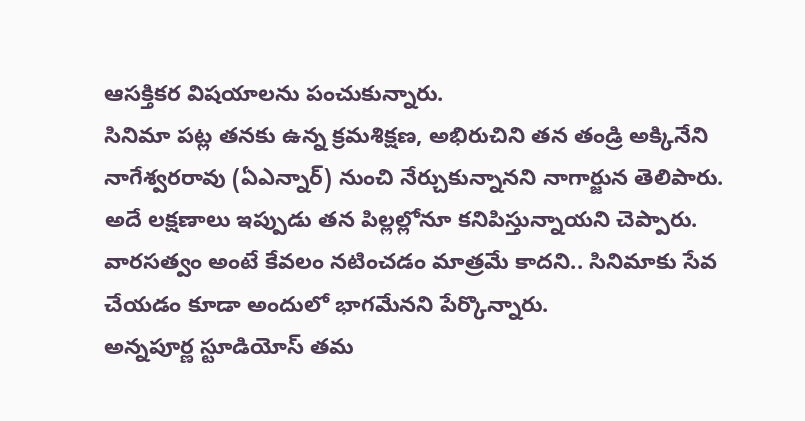ఆసక్తికర విషయాలను పంచుకున్నారు.
సినిమా పట్ల తనకు ఉన్న క్రమశిక్షణ, అభిరుచిని తన తండ్రి అక్కినేని నాగేశ్వరరావు (ఏఎన్నార్) నుంచి నేర్చుకున్నానని నాగార్జున తెలిపారు. అదే లక్షణాలు ఇప్పుడు తన పిల్లల్లోనూ కనిపిస్తున్నాయని చెప్పారు. వారసత్వం అంటే కేవలం నటించడం మాత్రమే కాదని.. సినిమాకు సేవ చేయడం కూడా అందులో భాగమేనని పేర్కొన్నారు.
అన్నపూర్ణ స్టూడియోస్ తమ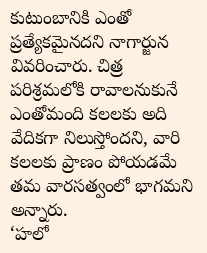కుటుంబానికి ఎంతో ప్రత్యేకమైనదని నాగార్జున వివరించారు. చిత్ర పరిశ్రమలోకి రావాలనుకునే ఎంతోమంది కలలకు అది వేదికగా నిలుస్తోందని, వారి కలలకు ప్రాణం పోయడమే తమ వారసత్వంలో భాగమని అన్నారు.
‘హలో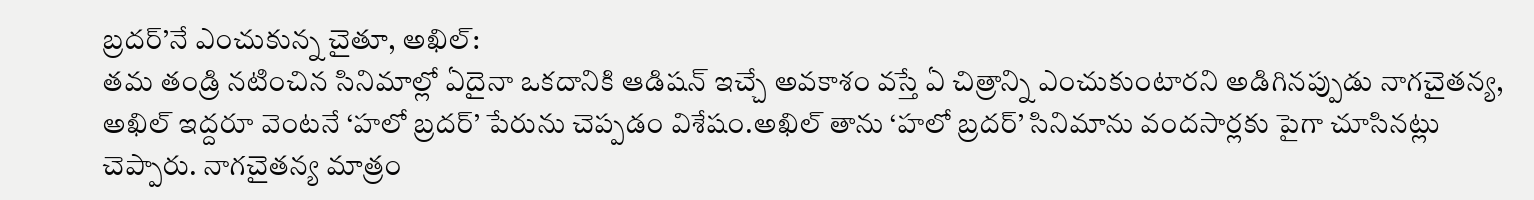బ్రదర్’నే ఎంచుకున్న చైతూ, అఖిల్:
తమ తండ్రి నటించిన సినిమాల్లో ఏదైనా ఒకదానికి ఆడిషన్ ఇచ్చే అవకాశం వస్తే ఏ చిత్రాన్ని ఎంచుకుంటారని అడిగినప్పుడు నాగచైతన్య, అఖిల్ ఇద్దరూ వెంటనే ‘హలో బ్రదర్’ పేరును చెప్పడం విశేషం.అఖిల్ తాను ‘హలో బ్రదర్’ సినిమాను వందసార్లకు పైగా చూసినట్లు చెప్పారు. నాగచైతన్య మాత్రం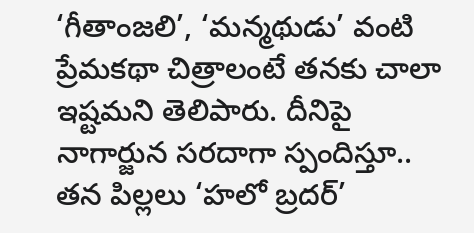‘గీతాంజలి’, ‘మన్మథుడు’ వంటి ప్రేమకథా చిత్రాలంటే తనకు చాలా ఇష్టమని తెలిపారు. దీనిపై నాగార్జున సరదాగా స్పందిస్తూ.. తన పిల్లలు ‘హలో బ్రదర్’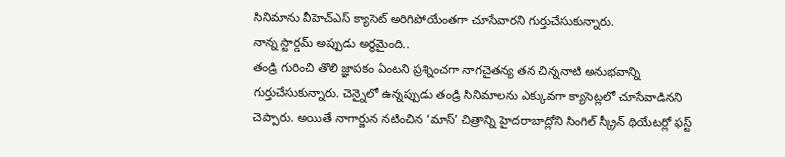సినిమాను వీహెచ్ఎస్ క్యాసెట్ అరిగిపోయేంతగా చూసేవారని గుర్తుచేసుకున్నారు.
నాన్న స్టార్డమ్ అప్పుడు అర్థమైంది..
తండ్రి గురించి తొలి జ్ఞాపకం ఏంటని ప్రశ్నించగా నాగచైతన్య తన చిన్ననాటి అనుభవాన్ని గుర్తుచేసుకున్నారు. చెన్నైలో ఉన్నప్పుడు తండ్రి సినిమాలను ఎక్కువగా క్యాసెట్లలో చూసేవాడినని చెప్పారు. అయితే నాగార్జున నటించిన ‘మాస్’ చిత్రాన్ని హైదరాబాద్లోని సింగిల్ స్క్రీన్ థియేటర్లో ఫస్ట్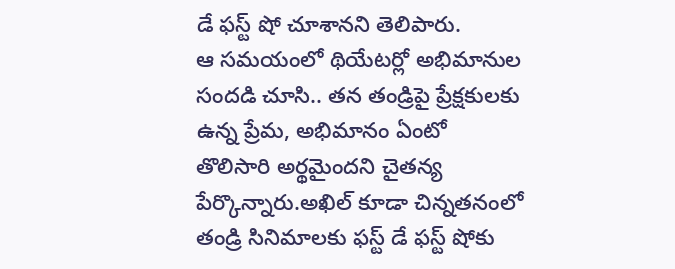డే ఫస్ట్ షో చూశానని తెలిపారు.
ఆ సమయంలో థియేటర్లో అభిమానుల సందడి చూసి.. తన తండ్రిపై ప్రేక్షకులకు ఉన్న ప్రేమ, అభిమానం ఏంటో తొలిసారి అర్థమైందని చైతన్య పేర్కొన్నారు.అఖిల్ కూడా చిన్నతనంలో తండ్రి సినిమాలకు ఫస్ట్ డే ఫస్ట్ షోకు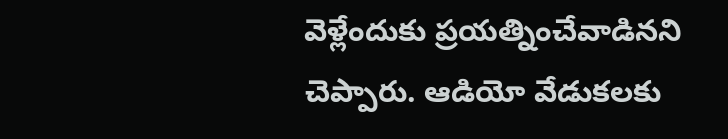వెళ్లేందుకు ప్రయత్నించేవాడినని చెప్పారు. ఆడియో వేడుకలకు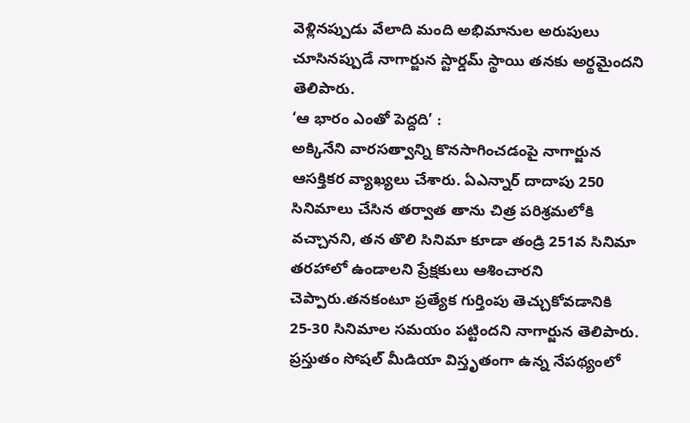వెళ్లినప్పుడు వేలాది మంది అభిమానుల అరుపులు చూసినప్పుడే నాగార్జున స్టార్డమ్ స్థాయి తనకు అర్థమైందని తెలిపారు.
‘ఆ భారం ఎంతో పెద్దది’ :
అక్కినేని వారసత్వాన్ని కొనసాగించడంపై నాగార్జున ఆసక్తికర వ్యాఖ్యలు చేశారు. ఏఎన్నార్ దాదాపు 250 సినిమాలు చేసిన తర్వాత తాను చిత్ర పరిశ్రమలోకి వచ్చానని, తన తొలి సినిమా కూడా తండ్రి 251వ సినిమా తరహాలో ఉండాలని ప్రేక్షకులు ఆశించారని చెప్పారు.తనకంటూ ప్రత్యేక గుర్తింపు తెచ్చుకోవడానికి 25-30 సినిమాల సమయం పట్టిందని నాగార్జున తెలిపారు. ప్రస్తుతం సోషల్ మీడియా విస్తృతంగా ఉన్న నేపథ్యంలో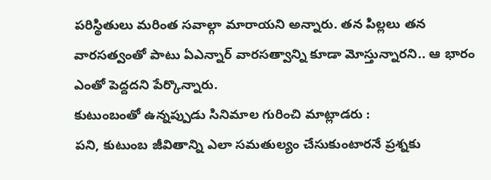పరిస్థితులు మరింత సవాల్గా మారాయని అన్నారు. తన పిల్లలు తన వారసత్వంతో పాటు ఏఎన్నార్ వారసత్వాన్ని కూడా మోస్తున్నారని.. ఆ భారం ఎంతో పెద్దదని పేర్కొన్నారు.
కుటుంబంతో ఉన్నప్పుడు సినిమాల గురించి మాట్లాడరు :
పని, కుటుంబ జీవితాన్ని ఎలా సమతుల్యం చేసుకుంటారనే ప్రశ్నకు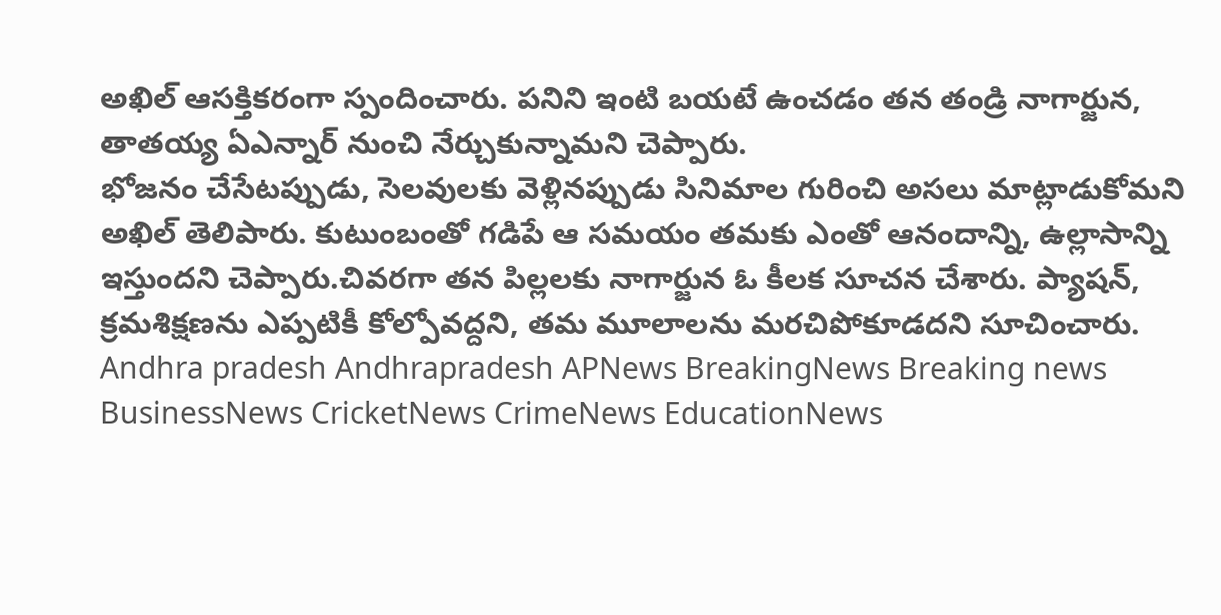అఖిల్ ఆసక్తికరంగా స్పందించారు. పనిని ఇంటి బయటే ఉంచడం తన తండ్రి నాగార్జున, తాతయ్య ఏఎన్నార్ నుంచి నేర్చుకున్నామని చెప్పారు.
భోజనం చేసేటప్పుడు, సెలవులకు వెళ్లినప్పుడు సినిమాల గురించి అసలు మాట్లాడుకోమని అఖిల్ తెలిపారు. కుటుంబంతో గడిపే ఆ సమయం తమకు ఎంతో ఆనందాన్ని, ఉల్లాసాన్ని ఇస్తుందని చెప్పారు.చివరగా తన పిల్లలకు నాగార్జున ఓ కీలక సూచన చేశారు. ప్యాషన్, క్రమశిక్షణను ఎప్పటికీ కోల్పోవద్దని, తమ మూలాలను మరచిపోకూడదని సూచించారు.
Andhra pradesh Andhrapradesh APNews BreakingNews Breaking news BusinessNews CricketNews CrimeNews EducationNews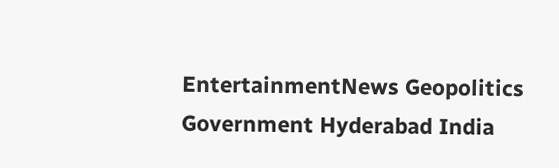EntertainmentNews Geopolitics Government Hyderabad India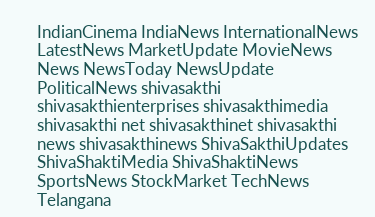IndianCinema IndiaNews InternationalNews LatestNews MarketUpdate MovieNews News NewsToday NewsUpdate PoliticalNews shivasakthi shivasakthienterprises shivasakthimedia shivasakthi net shivasakthinet shivasakthi news shivasakthinews ShivaSakthiUpdates ShivaShaktiMedia ShivaShaktiNews SportsNews StockMarket TechNews Telangana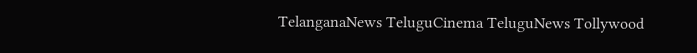TelanganaNews TeluguCinema TeluguNews Tollywood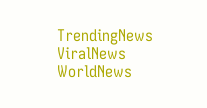TrendingNews ViralNews WorldNews